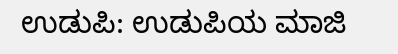ಉಡುಪಿ: ಉಡುಪಿಯ ಮಾಜಿ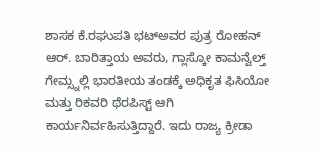ಶಾಸಕ ಕೆ.ರಘುಪತಿ ಭಟ್ಅವರ ಪುತ್ರ ರೋಹನ್ ಆರ್. ಬಾರಿತ್ತಾಯ ಅವರು, ಗ್ಲಾಸ್ಕೋ ಕಾಮನ್ವೆಲ್ತ್ ಗೇಮ್ಸ್ನಲ್ಲಿ ಭಾರತೀಯ ತಂಡಕ್ಕೆ ಅಧಿಕೃತ ಫಿಸಿಯೋ ಮತ್ತು ರಿಕವರಿ ಥೆರಪಿಸ್ಟ್ ಆಗಿ ಕಾರ್ಯನಿರ್ವಹಿಸುತ್ತಿದ್ದಾರೆ. ಇದು ರಾಜ್ಯ ಕ್ರೀಡಾ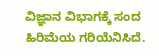ವಿಜ್ಞಾನ ವಿಭಾಗಕ್ಕೆ ಸಂದ ಹಿರಿಮೆಯ ಗರಿಯೆನಿಸಿದೆ.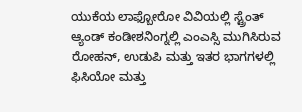ಯುಕೆಯ ಲಾಫ್ಬೋರೋ ವಿವಿಯಲ್ಲಿ ಸ್ಟ್ರೆಂತ್ ಆ್ಯಂಡ್ ಕಂಡೀಶನಿಂಗ್ನಲ್ಲಿ ಎಂಎಸ್ಸಿ ಮುಗಿಸಿರುವ ರೋಹನ್, ಉಡುಪಿ ಮತ್ತು ಇತರ ಭಾಗಗಳಲ್ಲಿ ಫಿಸಿಯೋ ಮತ್ತು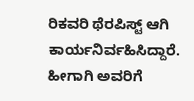ರಿಕವರಿ ಥೆರಪಿಸ್ಟ್ ಆಗಿ ಕಾರ್ಯನಿರ್ವಹಿಸಿದ್ದಾರೆ. ಹೀಗಾಗಿ ಅವರಿಗೆ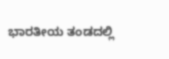ಭಾರತೀಯ ತಂಡದಲ್ಲಿ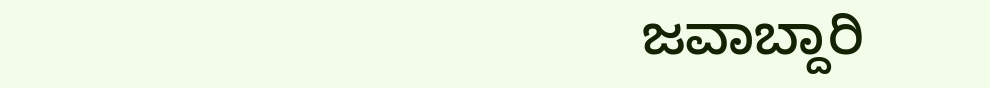ಜವಾಬ್ದಾರಿ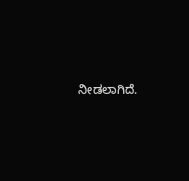ನೀಡಲಾಗಿದೆ.